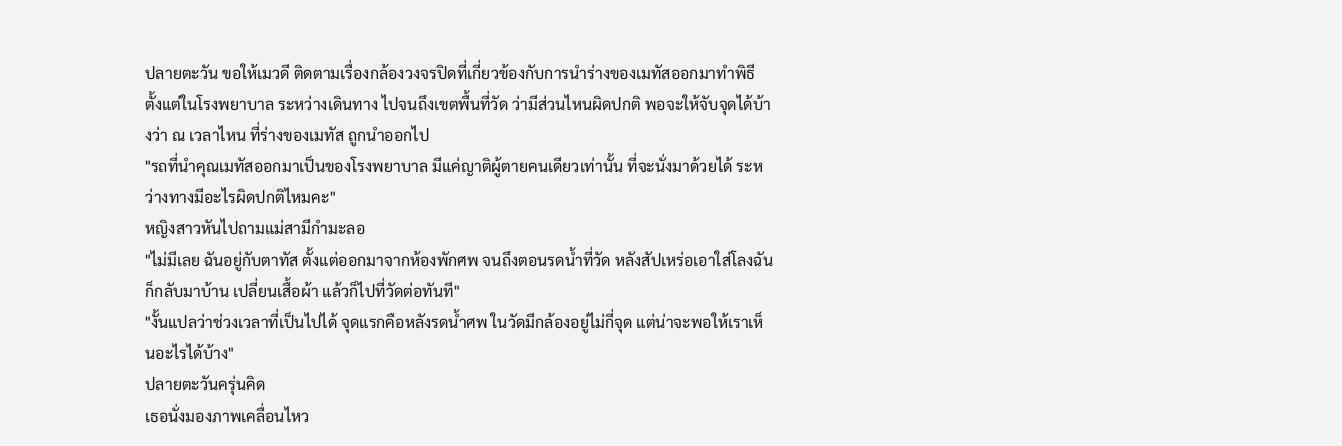ปลายตะวัน ขอให้เมวดี ติดตามเรื่องกล้องวงจรปิดที่เกี่ยวข้องกับการนำร่างของเมทัสออกมาทำพิธี ตั้งแต่ในโรงพยาบาล ระหว่างเดินทาง ไปจนถึงเขตพื้นที่วัด ว่ามีส่วนไหนผิดปกติ พอจะให้จับจุดได้บ้างว่า ณ เวลาไหน ที่ร่างของเมทัส ถูกนำออกไป
"รถที่นำคุณเมทัสออกมาเป็นของโรงพยาบาล มีแค่ญาติผู้ตายคนเดียวเท่านั้น ที่จะนั่งมาด้วยได้ ระหว่างทางมีอะไรผิดปกติไหมคะ"
หญิงสาวหันไปถามแม่สามีกำมะลอ
"ไม่มีเลย ฉันอยู่กับตาทัส ตั้งแต่ออกมาจากห้องพักศพ จนถึงตอนรดน้ำที่วัด หลังสัปเหร่อเอาใส่โลงฉันก็กลับมาบ้าน เปลี่ยนเสื้อผ้า แล้วก็ไปที่วัดต่อทันที"
"งั้นแปลว่าช่วงเวลาที่เป็นไปได้ จุดแรกคือหลังรดน้ำศพ ในวัดมีกล้องอยู่ไม่กี่จุด แต่น่าจะพอให้เราเห็นอะไรได้บ้าง"
ปลายตะวันครุ่นคิด
เธอนั่งมองภาพเคลื่อนไหว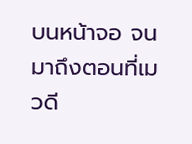บนหน้าจอ จนมาถึงตอนที่เมวดี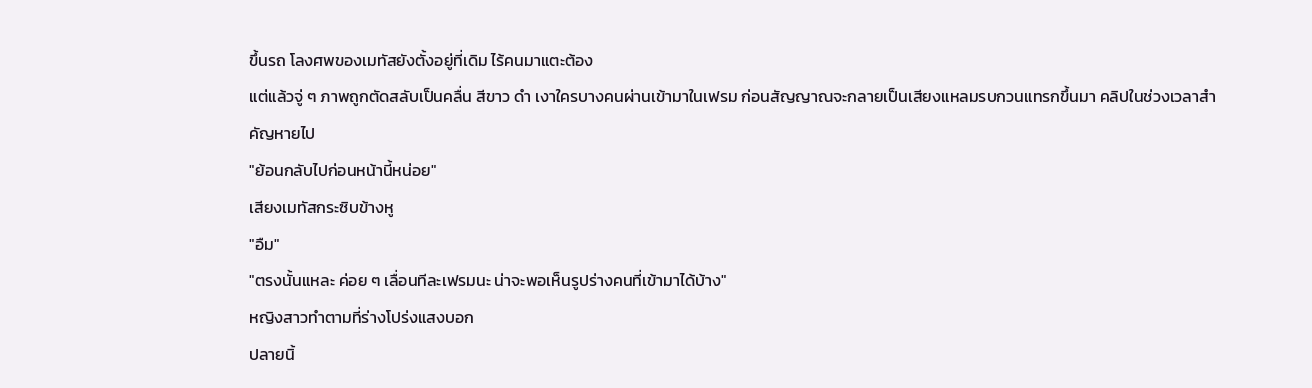ขึ้นรถ โลงศพของเมทัสยังตั้งอยู่ที่เดิม ไร้คนมาแตะต้อง
แต่แล้วจู่ ๆ ภาพถูกตัดสลับเป็นคลื่น สีขาว ดำ เงาใครบางคนผ่านเข้ามาในเฟรม ก่อนสัญญาณจะกลายเป็นเสียงแหลมรบกวนแทรกขึ้นมา คลิปในช่วงเวลาสำคัญหายไป
"ย้อนกลับไปก่อนหน้านี้หน่อย"
เสียงเมทัสกระซิบข้างหู
"อืม"
"ตรงนั้นแหละ ค่อย ๆ เลื่อนทีละเฟรมนะ น่าจะพอเห็นรูปร่างคนที่เข้ามาได้บ้าง"
หญิงสาวทำตามที่ร่างโปร่งแสงบอก
ปลายนิ้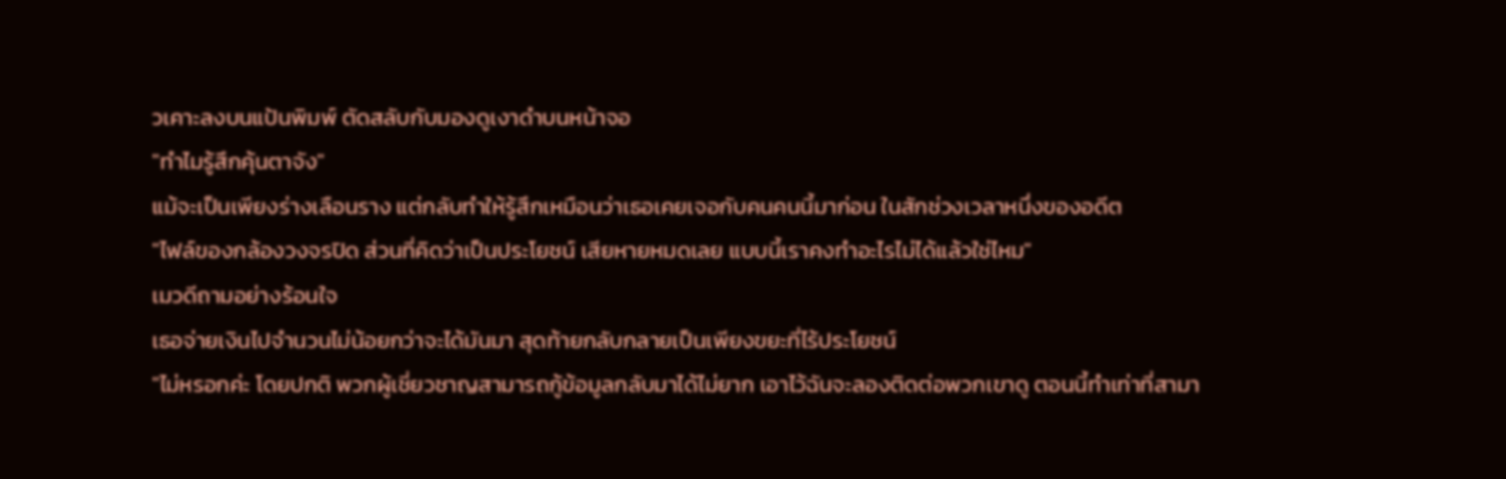วเคาะลงบนแป้นพิมพ์ ตัดสลับกับมองดูเงาดำบนหน้าจอ
"ทำไมรู้สึกคุ้นตาจัง"
แม้จะเป็นเพียงร่างเลือนราง แต่กลับทำให้รู้สึกเหมือนว่าเธอเคยเจอกับคนคนนี้มาก่อน ในสักช่วงเวลาหนึ่งของอดีต
"ไฟล์ของกล้องวงจรปิด ส่วนที่คิดว่าเป็นประโยชน์ เสียหายหมดเลย แบบนี้เราคงทำอะไรไม่ได้แล้วใช่ไหม"
เมวดีถามอย่างร้อนใจ
เธอจ่ายเงินไปจำนวนไม่น้อยกว่าจะได้มันมา สุดท้ายกลับกลายเป็นเพียงขยะที่ไร้ประโยชน์
"ไม่หรอกค่ะ โดยปกติ พวกผู้เชี่ยวชาญสามารถกู้ข้อมูลกลับมาได้ไม่ยาก เอาไว้ฉันจะลองติดต่อพวกเขาดู ตอนนี้ทำเท่าที่สามา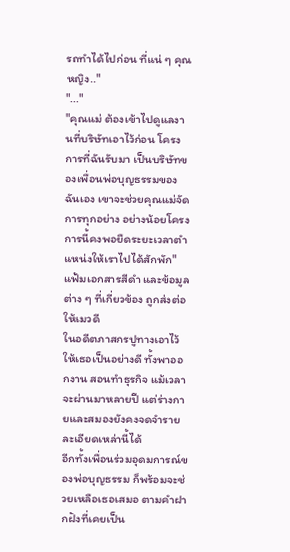รถทำได้ไปก่อน ที่แน่ ๆ คุณหญิง.."
"..."
"คุณแม่ ต้องเข้าไปดูแลงานที่บริษัทเอาไว้ก่อน โครงการที่ฉันรับมา เป็นบริษัทของเพื่อนพ่อบุญธรรมของฉันเอง เขาจะช่วยคุณแม่จัดการทุกอย่าง อย่างน้อยโครงการนี้คงพอยืดระยะเวลาตำแหน่งให้เราไปได้สักพัก"
แฟ้มเอกสารสีดำ และข้อมูลต่าง ๆ ที่เกี่ยวข้อง ถูกส่งต่อให้เมวดี
ในอดีตภาสกรปูทางเอาไว้ให้เธอเป็นอย่างดี ทั้งพาออกงาน สอนทำธุรกิจ แม้เวลาจะผ่านมาหลายปี แต่ร่างกายและสมองยังคงจดจำรายละเอียดเหล่านี้ได้
อีกทั้งเพื่อนร่วมอุดมการณ์ของพ่อบุญธรรม ก็พร้อมจะช่วยเหลือเธอเสมอ ตามคำฝากฝังที่เคยเป็น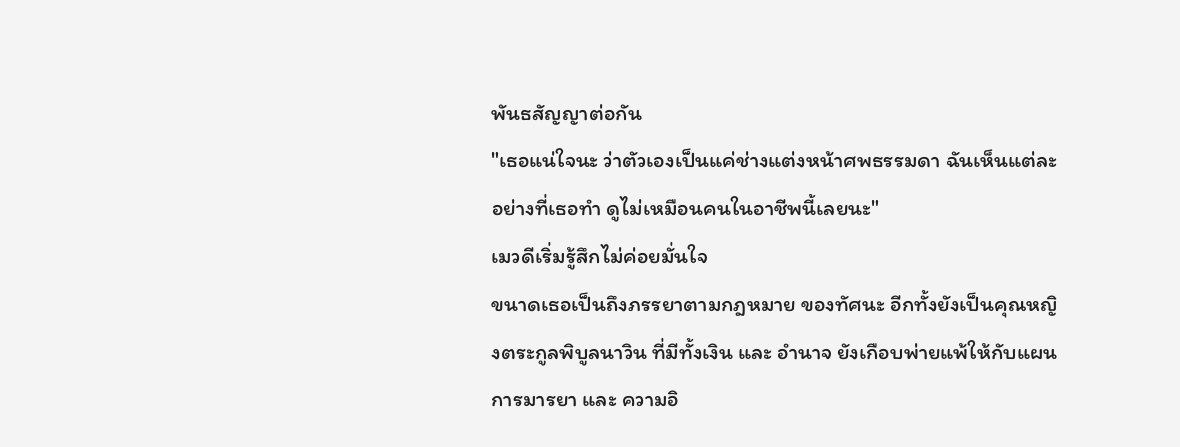พันธสัญญาต่อกัน
"เธอแน่ใจนะ ว่าตัวเองเป็นแค่ช่างแต่งหน้าศพธรรมดา ฉันเห็นแต่ละอย่างที่เธอทำ ดูไม่เหมือนคนในอาชีพนี้เลยนะ"
เมวดีเริ่มรู้สึกไม่ค่อยมั่นใจ
ขนาดเธอเป็นถึงภรรยาตามกฎหมาย ของทัศนะ อีกทั้งยังเป็นคุณหญิงตระกูลพิบูลนาวิน ที่มีทั้งเงิน และ อำนาจ ยังเกือบพ่ายแพ้ให้กับแผนการมารยา และ ความอิ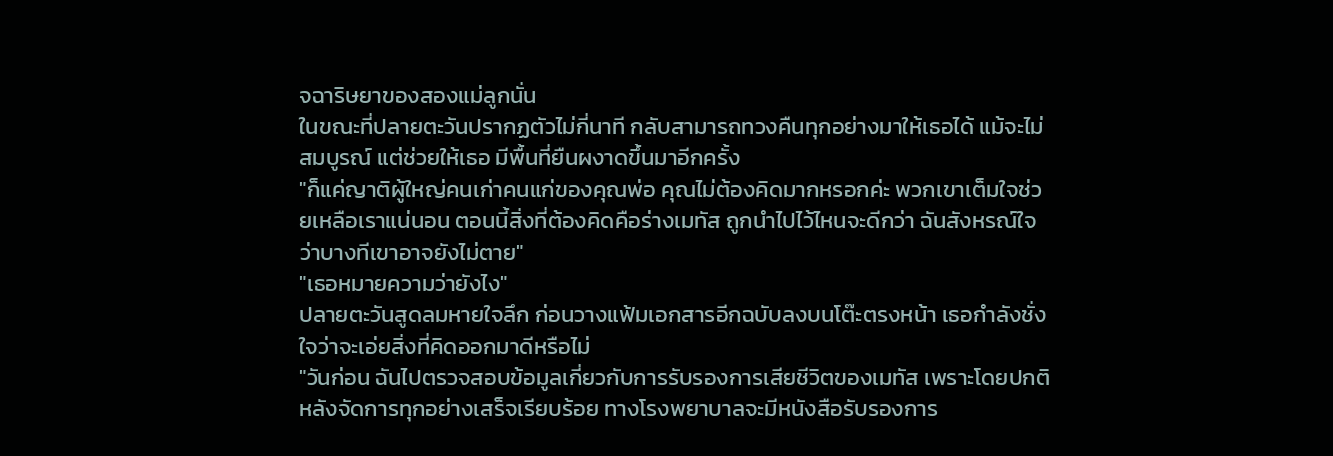จฉาริษยาของสองแม่ลูกนั่น
ในขณะที่ปลายตะวันปรากฏตัวไม่กี่นาที กลับสามารถทวงคืนทุกอย่างมาให้เธอได้ แม้จะไม่สมบูรณ์ แต่ช่วยให้เธอ มีพื้นที่ยืนผงาดขึ้นมาอีกครั้ง
"ก็แค่ญาติผู้ใหญ่คนเก่าคนแก่ของคุณพ่อ คุณไม่ต้องคิดมากหรอกค่ะ พวกเขาเต็มใจช่วยเหลือเราแน่นอน ตอนนี้สิ่งที่ต้องคิดคือร่างเมทัส ถูกนำไปไว้ไหนจะดีกว่า ฉันสังหรณ์ใจว่าบางทีเขาอาจยังไม่ตาย"
"เธอหมายความว่ายังไง"
ปลายตะวันสูดลมหายใจลึก ก่อนวางแฟ้มเอกสารอีกฉบับลงบนโต๊ะตรงหน้า เธอกำลังชั่งใจว่าจะเอ่ยสิ่งที่คิดออกมาดีหรือไม่
"วันก่อน ฉันไปตรวจสอบข้อมูลเกี่ยวกับการรับรองการเสียชีวิตของเมทัส เพราะโดยปกติ หลังจัดการทุกอย่างเสร็จเรียบร้อย ทางโรงพยาบาลจะมีหนังสือรับรองการ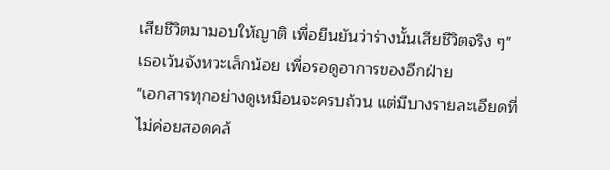เสียชีวิตมามอบให้ญาติ เพื่อยืนยันว่าร่างนั้นเสียชีวิตจริง ๆ"
เธอเว้นจังหวะเล็กน้อย เพื่อรอดูอาการของอีกฝ่าย
"เอกสารทุกอย่างดูเหมือนจะครบถ้วน แต่มีบางรายละเอียดที่ไม่ค่อยสอดคล้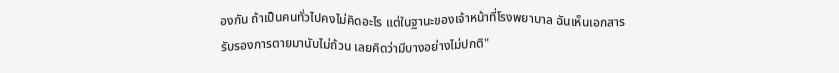องกัน ถ้าเป็นคนทั่วไปคงไม่คิดอะไร แต่ในฐานะของเจ้าหน้าที่โรงพยาบาล ฉันเห็นเอกสารรับรองการตายมานับไม่ถ้วน เลยคิดว่ามีบางอย่างไม่ปกติ"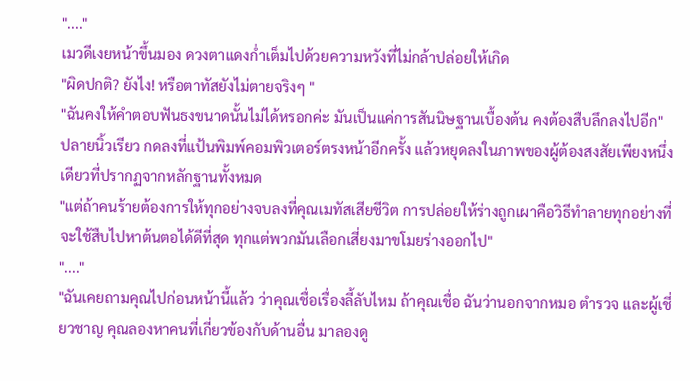"...."
เมวดีเงยหน้าขึ้นมอง ดวงตาแดงก่ำเต็มไปด้วยความหวังที่ไม่กล้าปล่อยให้เกิด
"ผิดปกติ? ยังไง! หรือตาทัสยังไม่ตายจริงๆ "
"ฉันคงให้คำตอบฟันธงขนาดนั้นไม่ได้หรอกค่ะ มันเป็นแค่การสันนิษฐานเบื้องต้น คงต้องสืบลึกลงไปอีก"
ปลายนิ้วเรียว กดลงที่แป้นพิมพ์คอมพิวเตอร์ตรงหน้าอีกครั้ง แล้วหยุดลงในภาพของผู้ต้องสงสัยเพียงหนึ่งเดียวที่ปรากฏจากหลักฐานทั้งหมด
"แต่ถ้าคนร้ายต้องการให้ทุกอย่างจบลงที่คุณเมทัสเสียชีวิต การปล่อยให้ร่างถูกเผาคือวิธีทำลายทุกอย่างที่จะใช้สืบไปหาต้นตอได้ดีที่สุด ทุกแต่พวกมันเลือกเสี่ยงมาขโมยร่างออกไป"
"...."
"ฉันเคยถามคุณไปก่อนหน้านี้แล้ว ว่าคุณเชื่อเรื่องลี้ลับไหม ถ้าคุณเชื่อ ฉันว่านอกจากหมอ ตำรวจ และผู้เชี่ยวชาญ คุณลองหาคนที่เกี่ยวข้องกับด้านอื่น มาลองดู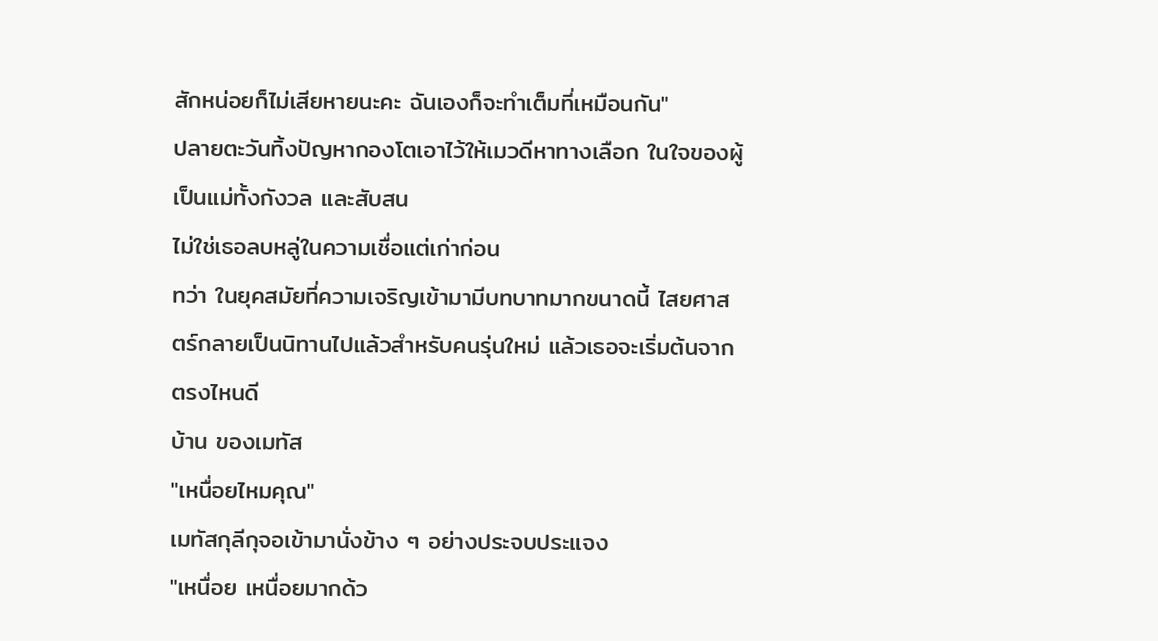สักหน่อยก็ไม่เสียหายนะคะ ฉันเองก็จะทำเต็มที่เหมือนกัน"
ปลายตะวันทิ้งปัญหากองโตเอาไว้ให้เมวดีหาทางเลือก ในใจของผู้เป็นแม่ทั้งกังวล และสับสน
ไม่ใช่เธอลบหลู่ในความเชื่อแต่เก่าก่อน
ทว่า ในยุคสมัยที่ความเจริญเข้ามามีบทบาทมากขนาดนี้ ไสยศาสตร์กลายเป็นนิทานไปแล้วสำหรับคนรุ่นใหม่ แล้วเธอจะเริ่มต้นจากตรงไหนดี
บ้าน ของเมทัส
"เหนื่อยไหมคุณ"
เมทัสกุลีกุจอเข้ามานั่งข้าง ๆ อย่างประจบประแจง
"เหนื่อย เหนื่อยมากด้ว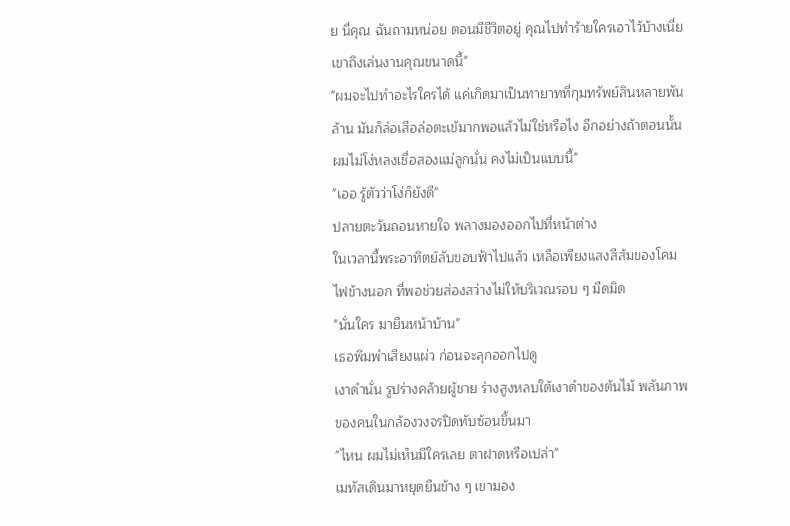ย นี่คุณ ฉันถามหน่อย ตอนมีชีวิตอยู่ คุณไปทำร้ายใครเอาไว้บ้างเนี่ย เขาถึงเล่นงานคุณขนาดนี้"
"ผมจะไปทำอะไรใครได้ แค่เกิดมาเป็นทายาทที่กุมทรัพย์สินหลายพันล้าน มันก็ล่อเสือล่อตะเข้มากพอแล้วไม่ใช่หรือไง อีกอย่างถ้าตอนนั้นผมไม่โง่หลงเชื่อสองแม่ลูกนั่น คงไม่เป็นแบบนี้"
"เออ รู้ตัวว่าโง่ก็ยังดี"
ปลายตะวันถอนหายใจ พลางมองออกไปที่หน้าต่าง
ในเวลานี้พระอาทิตย์ลับขอบฟ้าไปแล้ว เหลือเพียงแสงสีส้มของโคมไฟข้างนอก ที่พอช่วยส่องสว่างไม่ให้บริเวณรอบ ๆ มืดมิด
"นั่นใคร มายืนหน้าบ้าน"
เธอพึมพำเสียงแผ่ว ก่อนจะลุกออกไปดู
เงาดำนั่น รูปร่างคล้ายผู้ชาย ร่างสูงหลบใต้เงาดำของต้นไม้ พลันภาพของคนในกล้องวงจรปิดทับซ้อนขึ้นมา
"ไหน ผมไม่เห็นมีใครเลย ตาฝาดหรือเปล่า"
เมทัสเดินมาหยุดยืนข้าง ๆ เขามอง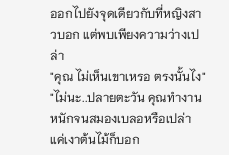ออกไปยังจุดเดียวกับที่หญิงสาวบอก แต่พบเพียงความว่างเปล่า
"คุณ ไม่เห็นเขาเหรอ ตรงนั้นไง"
"ไม่นะ..ปลายตะวัน คุณทำงานหนักจนสมองเบลอหรือเปล่า แค่เงาต้นไม้ก็บอก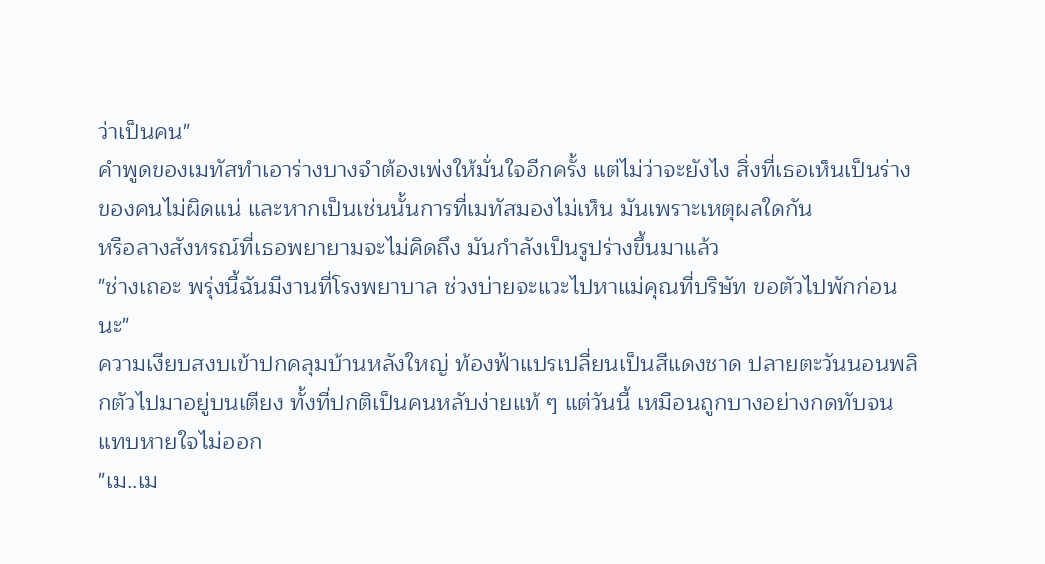ว่าเป็นคน"
คำพูดของเมทัสทำเอาร่างบางจำต้องเพ่งให้มั่นใจอีกครั้ง แต่ไม่ว่าจะยังไง สิ่งที่เธอเห็นเป็นร่างของคนไม่ผิดแน่ และหากเป็นเช่นนั้นการที่เมทัสมองไม่เห็น มันเพราะเหตุผลใดกัน
หรือลางสังหรณ์ที่เธอพยายามจะไม่คิดถึง มันกำลังเป็นรูปร่างขึ้นมาแล้ว
"ช่างเถอะ พรุ่งนี้ฉันมีงานที่โรงพยาบาล ช่วงบ่ายจะแวะไปหาแม่คุณที่บริษัท ขอตัวไปพักก่อนนะ"
ความเงียบสงบเข้าปกคลุมบ้านหลังใหญ่ ท้องฟ้าแปรเปลี่ยนเป็นสีแดงชาด ปลายตะวันนอนพลิกตัวไปมาอยู่บนเตียง ทั้งที่ปกติเป็นคนหลับง่ายแท้ ๆ แต่วันนี้ เหมือนถูกบางอย่างกดทับจนแทบหายใจไม่ออก
"เม..เม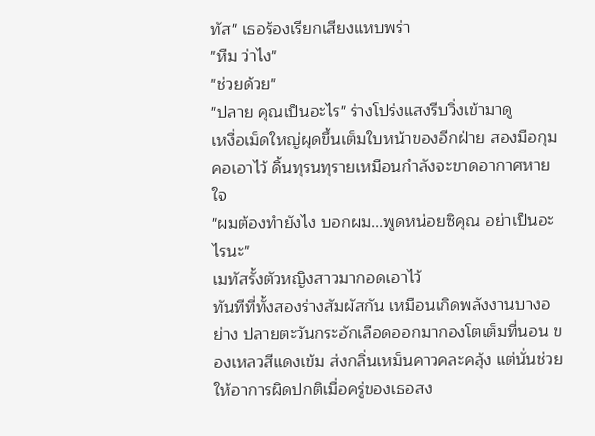ทัส" เธอร้องเรียกเสียงแหบพร่า
"หืม ว่าไง"
"ช่วยด้วย"
"ปลาย คุณเป็นอะไร" ร่างโปร่งแสงรีบวิ่งเข้ามาดู
เหงื่อเม็ดใหญ่ผุดขึ้นเต็มใบหน้าของอีกฝ่าย สองมือกุมคอเอาไว้ ดิ้นทุรนทุรายเหมือนกำลังจะขาดอากาศหายใจ
"ผมต้องทำยังไง บอกผม...พูดหน่อยซิคุณ อย่าเป็นอะไรนะ"
เมทัสรั้งตัวหญิงสาวมากอดเอาไว้
ทันทีที่ทั้งสองร่างสัมผัสกัน เหมือนเกิดพลังงานบางอย่าง ปลายตะวันกระอักเลือดออกมากองโตเต็มที่นอน ของเหลวสีแดงเข้ม ส่งกลิ่นเหม็นคาวคละคลุ้ง แต่นั่นช่วยให้อาการผิดปกติเมื่อครู่ของเธอสง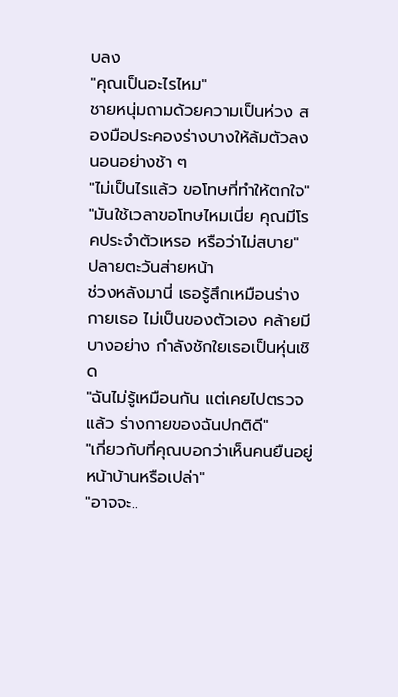บลง
"คุณเป็นอะไรไหม"
ชายหนุ่มถามด้วยความเป็นห่วง สองมือประคองร่างบางให้ล้มตัวลงนอนอย่างช้า ๆ
"ไม่เป็นไรแล้ว ขอโทษที่ทำให้ตกใจ"
"มันใช้เวลาขอโทษไหมเนี่ย คุณมีโรคประจำตัวเหรอ หรือว่าไม่สบาย"
ปลายตะวันส่ายหน้า
ช่วงหลังมานี่ เธอรู้สึกเหมือนร่างกายเธอ ไม่เป็นของตัวเอง คล้ายมีบางอย่าง กำลังชักใยเธอเป็นหุ่นเชิด
"ฉันไม่รู้เหมือนกัน แต่เคยไปตรวจแล้ว ร่างกายของฉันปกติดี"
"เกี่ยวกับที่คุณบอกว่าเห็นคนยืนอยู่หน้าบ้านหรือเปล่า"
"อาจจะ..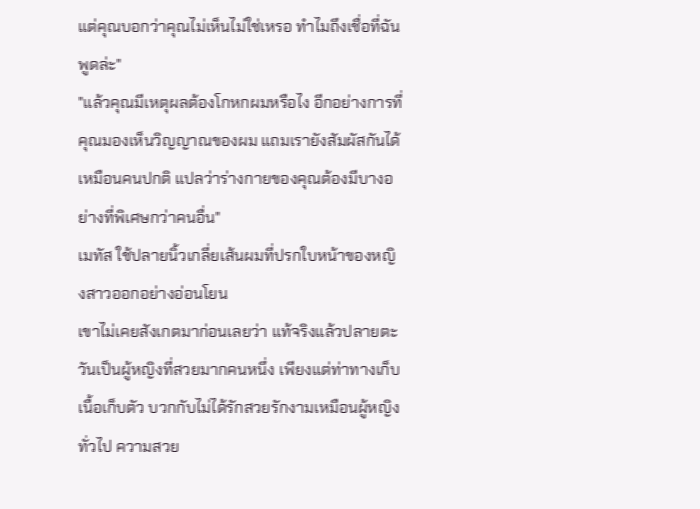แต่คุณบอกว่าคุณไม่เห็นไม่ใช่เหรอ ทำไมถึงเชื่อที่ฉันพูดล่ะ"
"แล้วคุณมีเหตุผลต้องโกหกผมหรือไง อีกอย่างการที่คุณมองเห็นวิญญาณของผม แถมเรายังสัมผัสกันได้เหมือนคนปกติ แปลว่าร่างกายของคุณต้องมีบางอย่างที่พิเศษกว่าคนอื่น"
เมทัส ใช้ปลายนิ้วเกลี่ยเส้นผมที่ปรกใบหน้าของหญิงสาวออกอย่างอ่อนโยน
เขาไม่เคยสังเกตมาก่อนเลยว่า แท้จริงแล้วปลายตะวันเป็นผู้หญิงที่สวยมากคนหนึ่ง เพียงแต่ท่าทางเก็บเนื้อเก็บตัว บวกกับไม่ได้รักสวยรักงามเหมือนผู้หญิงทั่วไป ความสวย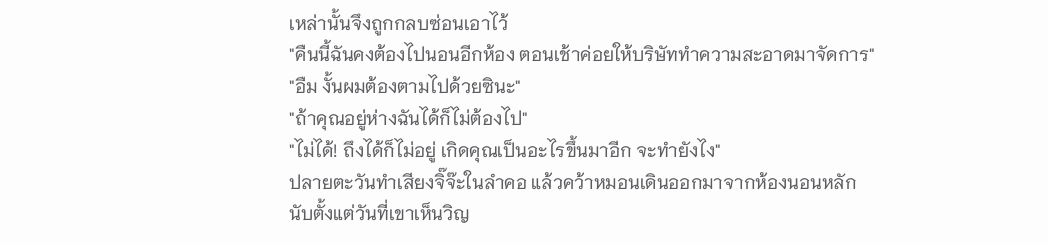เหล่านั้นจึงถูกกลบซ่อนเอาไว้
"คืนนี้ฉันคงต้องไปนอนอีกห้อง ตอนเช้าค่อยให้บริษัททำความสะอาดมาจัดการ"
"อืม งั้นผมต้องตามไปด้วยซินะ"
"ถ้าคุณอยู่ห่างฉันได้ก็ไม่ต้องไป"
"ไม่ได้! ถึงได้ก็ไม่อยู่ เกิดคุณเป็นอะไรขึ้นมาอีก จะทำยังไง"
ปลายตะวันทำเสียงจิ๊จ๊ะในลำคอ แล้วคว้าหมอนเดินออกมาจากห้องนอนหลัก
นับตั้งแต่วันที่เขาเห็นวิญ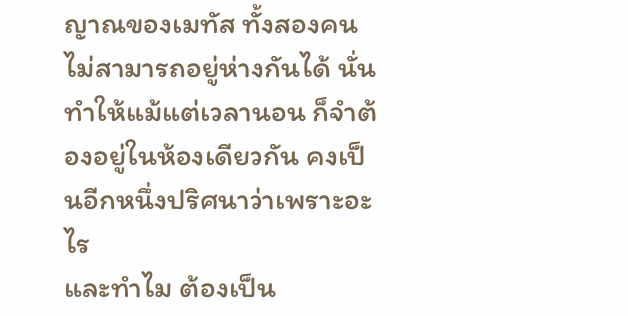ญาณของเมทัส ทั้งสองคนไม่สามารถอยู่ห่างกันได้ นั่นทำให้แม้แต่เวลานอน ก็จำต้องอยู่ในห้องเดียวกัน คงเป็นอีกหนึ่งปริศนาว่าเพราะอะไร
และทำไม ต้องเป็น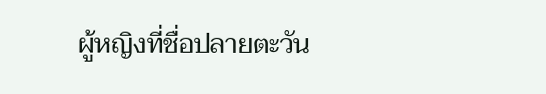ผู้หญิงที่ชื่อปลายตะวัน